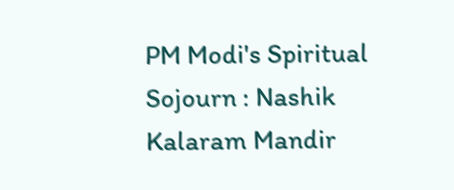PM Modi's Spiritual Sojourn : Nashik Kalaram Mandir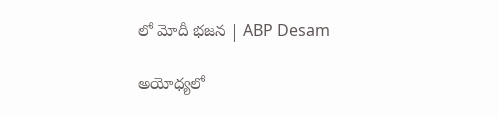లో మోదీ భజన | ABP Desam

అయోధ్యలో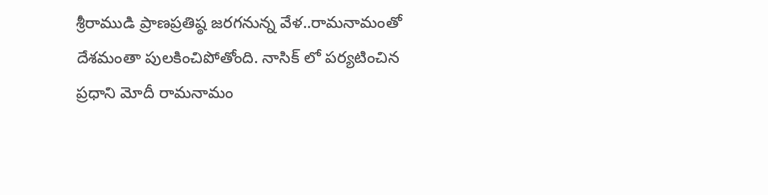శ్రీరాముడి ప్రాణప్రతిష్ఠ జరగనున్న వేళ..రామనామంతో దేశమంతా పులకించిపోతోంది. నాసిక్ లో పర్యటించిన ప్రధాని మోదీ రామనామం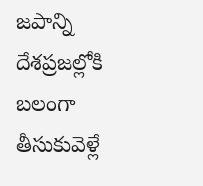జపాన్ని దేశప్రజల్లోకి బలంగా తీసుకువెళ్లే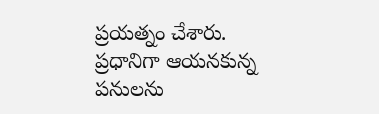ప్రయత్నం చేశారు. ప్రధానిగా ఆయనకున్న పనులను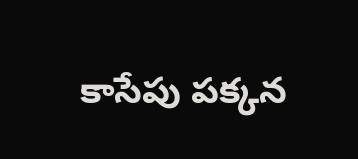కాసేపు పక్కన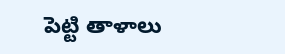పెట్టి తాళాలు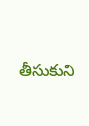తీసుకుని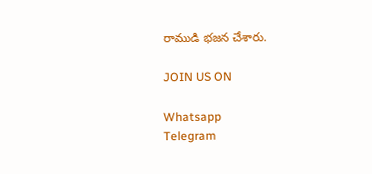రాముడి భజన చేశారు.

JOIN US ON

Whatsapp
Telegram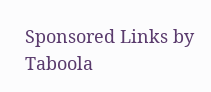Sponsored Links by Taboola